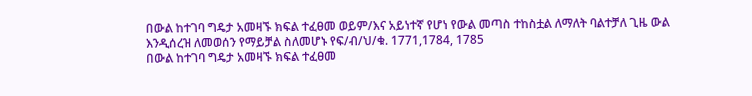በውል ከተገባ ግዴታ አመዛኙ ክፍል ተፈፀመ ወይም/እና አይነተኛ የሆነ የውል መጣስ ተከስቷል ለማለት ባልተቻለ ጊዜ ውል እንዲሰረዝ ለመወሰን የማይቻል ስለመሆኑ የፍ/ብ/ህ/ቁ. 1771,1784, 1785
በውል ከተገባ ግዴታ አመዛኙ ክፍል ተፈፀመ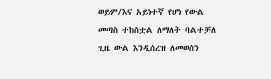ወይም/እና አይነተኛ የሆነ የውል መጣስ ተከስቷል ለማለት ባልተቻለ ጊዜ ውል እንዲሰረዝ ለመወሰን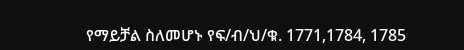የማይቻል ስለመሆኑ የፍ/ብ/ህ/ቁ. 1771,1784, 1785